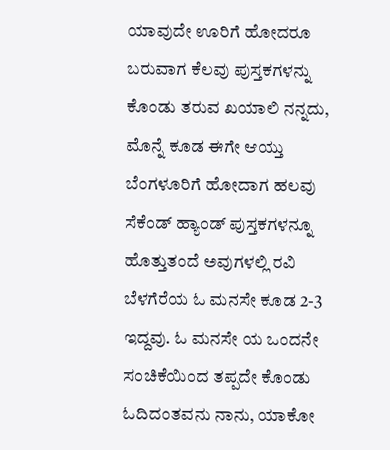ಯಾವುದೇ ಊರಿಗೆ ಹೋದರೂ ಬರುವಾಗ ಕೆಲವು ಪುಸ್ತಕಗಳನ್ನು ಕೊಂಡು ತರುವ ಖಯಾಲಿ ನನ್ನದು, ಮೊನ್ನೆ ಕೂಡ ಈಗೇ ಆಯ್ತು ಬೆಂಗಳೂರಿಗೆ ಹೋದಾಗ ಹಲವು ಸೆಕೆಂಡ್ ಹ್ಯಾಂಡ್ ಪುಸ್ತಕಗಳನ್ನೂ ಹೊತ್ತುತಂದೆ ಅವುಗಳಲ್ಲಿ ರವಿ ಬೆಳಗೆರೆಯ ಓ ಮನಸೇ ಕೂಡ 2-3 ಇದ್ದವು. ಓ ಮನಸೇ ಯ ಒಂದನೇ ಸಂಚಿಕೆಯಿಂದ ತಪ್ಪದೇ ಕೊಂಡು ಓದಿದಂತವನು ನಾನು, ಯಾಕೋ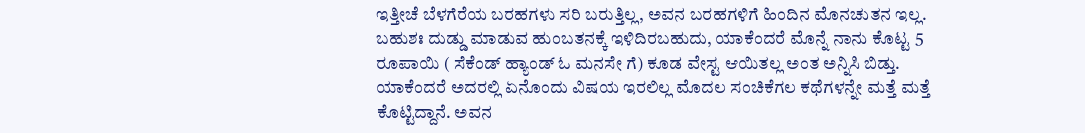ಇತ್ತೀಚೆ ಬೆಳಗೆರೆಯ ಬರಹಗಳು ಸರಿ ಬರುತ್ತಿಲ್ಲ, ಅವನ ಬರಹಗಳಿಗೆ ಹಿಂದಿನ ಮೊನಚುತನ ಇಲ್ಲ.
ಬಹುಶಃ ದುಡ್ಡು ಮಾಡುವ ಹುಂಬತನಕ್ಕೆ ಇಳಿದಿರಬಹುದು, ಯಾಕೆಂದರೆ ಮೊನ್ನೆ ನಾನು ಕೊಟ್ಟ 5 ರೂಪಾಯಿ ( ಸೆಕೆಂಡ್ ಹ್ಯಾಂಡ್ ಓ ಮನಸೇ ಗೆ) ಕೂಡ ವೇಸ್ಟ ಆಯಿತಲ್ಲ ಅಂತ ಅನ್ನಿಸಿ ಬಿಡ್ತು. ಯಾಕೆಂದರೆ ಅದರಲ್ಲಿ ಏನೊಂದು ವಿಷಯ ಇರಲಿಲ್ಲ ಮೊದಲ ಸಂಚಿಕೆಗಲ ಕಥೆಗಳನ್ನೇ ಮತ್ತೆ ಮತ್ತೆ ಕೊಟ್ಟಿದ್ದಾನೆ. ಅವನ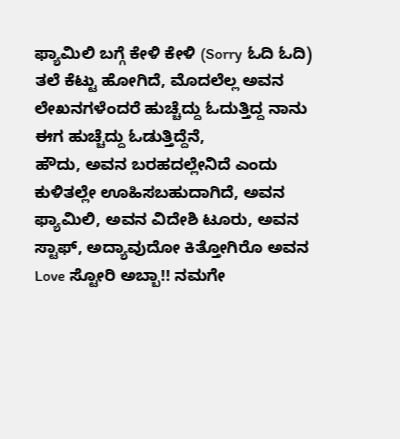ಫ್ಯಾಮಿಲಿ ಬಗ್ಗೆ ಕೇಳಿ ಕೇಳಿ (Sorry ಓದಿ ಓದಿ) ತಲೆ ಕೆಟ್ಟು ಹೋಗಿದೆ, ಮೊದಲೆಲ್ಲ ಅವನ ಲೇಖನಗಳೆಂದರೆ ಹುಚ್ಚೆದ್ದು ಓದುತ್ತಿದ್ದ ನಾನು ಈಗ ಹುಚ್ಚೆದ್ದು ಓಡುತ್ತಿದ್ದೆನೆ,
ಹೌದು, ಅವನ ಬರಹದಲ್ಲೇನಿದೆ ಎಂದು ಕುಳಿತಲ್ಲೇ ಊಹಿಸಬಹುದಾಗಿದೆ, ಅವನ ಫ್ಯಾಮಿಲಿ, ಅವನ ವಿದೇಶಿ ಟೂರು, ಅವನ ಸ್ಟಾಫ್, ಅದ್ಯಾವುದೋ ಕಿತ್ತೋಗಿರೊ ಅವನ Love ಸ್ಟೋರಿ ಅಬ್ಬಾ!! ನಮಗೇ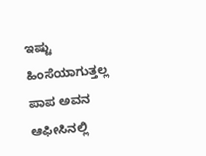ಇಷ್ಟು ಹಿಂಸೆಯಾಗುತ್ತಲ್ಲ ಪಾಪ ಅವನ ಆಫೀಸಿನಲ್ಲಿ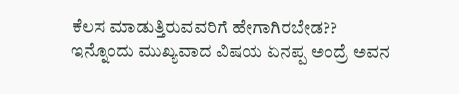ಕೆಲಸ ಮಾಡುತ್ತಿರುವವರಿಗೆ ಹೇಗಾಗಿರಬೇಡ??
ಇನ್ನೊಂದು ಮುಖ್ಯವಾದ ವಿಷಯ ಏನಪ್ಪ ಅಂದ್ರೆ ಅವನ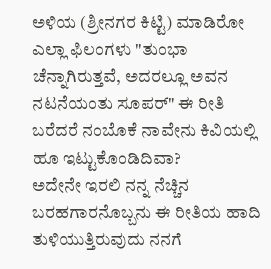ಅಳಿಯ (ಶ್ರೀನಗರ ಕಿಟ್ಟಿ) ಮಾಡಿರೋ ಎಲ್ಲಾ ಫಿಲಂಗಳು "ತುಂಭಾ ಚೆನ್ನಾಗಿರುತ್ತವೆ, ಅದರಲ್ಲೂ ಅವನ ನಟನೆಯಂತು ಸೂಪರ್" ಈ ರೀತಿ ಬರೆದರೆ ನಂಬೊಕೆ ನಾವೇನು ಕಿವಿಯಲ್ಲಿ ಹೂ ಇಟ್ಟುಕೊಂಡಿದಿವಾ?
ಅದೇನೇ ಇರಲಿ ನನ್ನ ನೆಚ್ಚಿನ ಬರಹಗಾರನೊಬ್ಬನು ಈ ರೀತಿಯ ಹಾದಿ ತುಳಿಯುತ್ತಿರುವುದು ನನಗೆ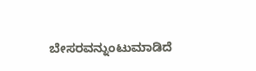ಬೇಸರವನ್ನುಂಟುಮಾಡಿದೆ